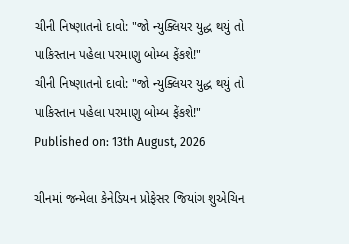ચીની નિષ્ણાતનો દાવો: "જો ન્યુક્લિયર યુદ્ધ થયું તો પાકિસ્તાન પહેલા પરમાણુ બોમ્બ ફેંકશે!"
ચીની નિષ્ણાતનો દાવો: "જો ન્યુક્લિયર યુદ્ધ થયું તો પાકિસ્તાન પહેલા પરમાણુ બોમ્બ ફેંકશે!"
Published on: 13th August, 2026

ચીનમાં જન્મેલા કેનેડિયન પ્રોફેસર જિયાંગ શુએચિન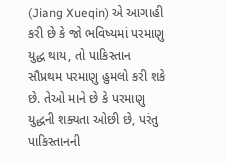(Jiang Xueqin) એ આગાહી કરી છે કે જો ભવિષ્યમાં પરમાણુ યુદ્ધ થાય, તો પાકિસ્તાન સૌપ્રથમ પરમાણુ હુમલો કરી શકે છે. તેઓ માને છે કે પરમાણુ યુદ્ધની શક્યતા ઓછી છે, પરંતુ પાકિસ્તાનની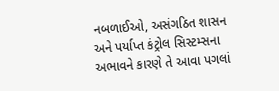નબળાઈઓ, અસંગઠિત શાસન અને પર્યાપ્ત કંટ્રોલ સિસ્ટમ્સના અભાવને કારણે તે આવા પગલાં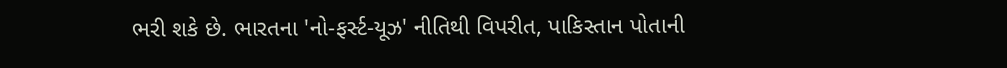ભરી શકે છે. ભારતના 'નો-ફર્સ્ટ-યૂઝ' નીતિથી વિપરીત, પાકિસ્તાન પોતાની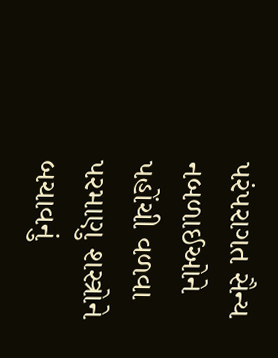પરંપરાગત સૈન્ય નબળાઈઓને પહોંચી વળવા પરમાણુ શસ્ત્રોને બચાવનું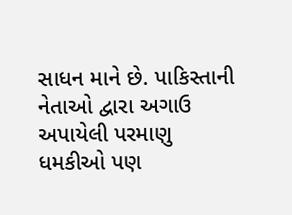સાધન માને છે. પાકિસ્તાની નેતાઓ દ્વારા અગાઉ અપાયેલી પરમાણુ ધમકીઓ પણ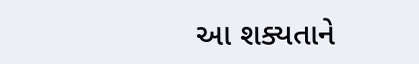આ શક્યતાને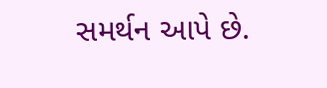સમર્થન આપે છે.